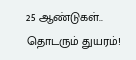25 ஆண்டுகள்.. தொடரும் துயரம்!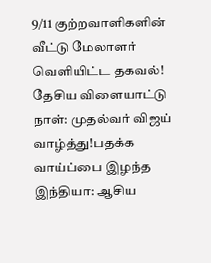9/11 குற்றவாளிகளின் வீட்டு மேலாளர் வெளியிட்ட தகவல்! தேசிய விளையாட்டு நாள்: முதல்வர் விஜய் வாழ்த்து!பதக்க வாய்ப்பை இழந்த இந்தியா: ஆசிய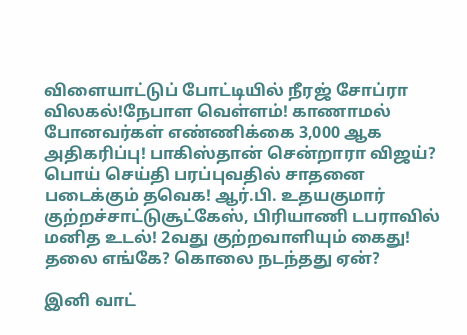விளையாட்டுப் போட்டியில் நீரஜ் சோப்ரா விலகல்!நேபாள வெள்ளம்! காணாமல் போனவர்கள் எண்ணிக்கை 3,000 ஆக அதிகரிப்பு! பாகிஸ்தான் சென்றாரா விஜய்? பொய் செய்தி பரப்புவதில் சாதனை படைக்கும் தவெக! ஆர்.பி. உதயகுமார் குற்றச்சாட்டுசூட்கேஸ், பிரியாணி டபராவில் மனித உடல்! 2வது குற்றவாளியும் கைது! தலை எங்கே? கொலை நடந்தது ஏன்?

இனி வாட்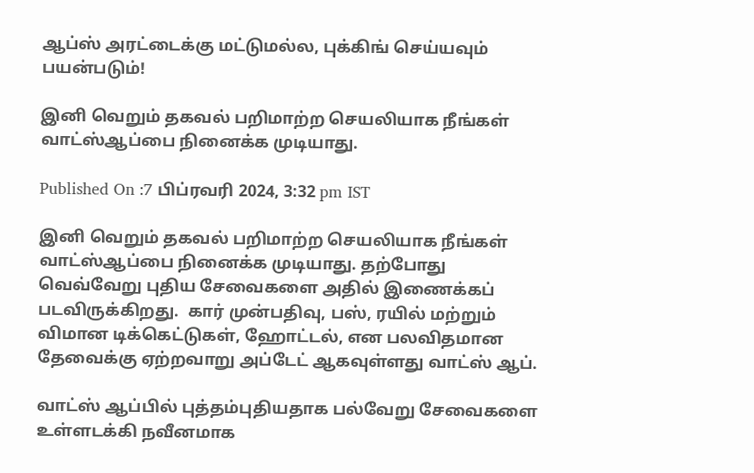ஆப்ஸ் அரட்டைக்கு மட்டுமல்ல, புக்கிங் செய்யவும் பயன்படும்!

இனி வெறும் தகவல் பறிமாற்ற செயலியாக நீங்கள் வாட்ஸ்ஆப்பை நினைக்க முடியாது.

Published On :7 பிப்ரவரி 2024, 3:32 pm IST

இனி வெறும் தகவல் பறிமாற்ற செயலியாக நீங்கள் வாட்ஸ்ஆப்பை நினைக்க முடியாது. தற்போது வெவ்வேறு புதிய சேவைகளை அதில் இணைக்கப் படவிருக்கிறது.  கார் முன்பதிவு, பஸ், ரயில் மற்றும் விமான டிக்கெட்டுகள், ஹோட்டல், என பலவிதமான தேவைக்கு ஏற்றவாறு அப்டேட் ஆகவுள்ளது வாட்ஸ் ஆப்.

வாட்ஸ் ஆப்பில் புத்தம்புதியதாக பல்வேறு சேவைகளை உள்ளடக்கி நவீனமாக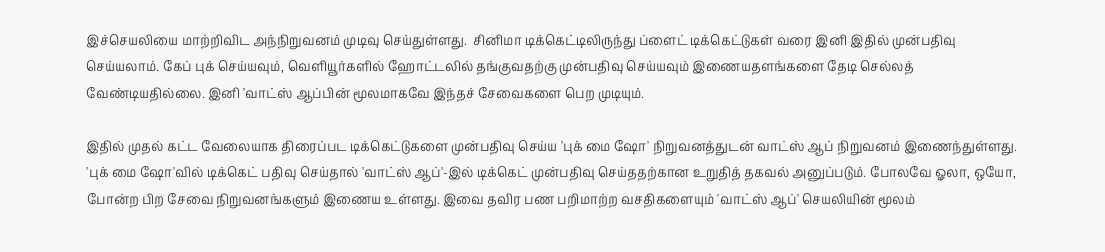இச்செயலியை மாற்றிவிட அந்நிறுவனம் முடிவு செய்துள்ளது.  சினிமா டிக்கெட்டிலிருந்து ப்ளைட் டிக்கெட்டுகள் வரை இனி இதில் முன்பதிவு செய்யலாம். கேப் புக் செய்யவும், வெளியூர்களில் ஹோட்டலில் தங்குவதற்கு முன்பதிவு செய்யவும் இணையதளங்களை தேடி செல்லத் வேண்டியதில்லை. இனி 'வாட்ஸ் ஆப்பின் மூலமாகவே இந்தச் சேவைகளை பெற முடியும்.

இதில் முதல் கட்ட வேலையாக திரைப்பட டிக்கெட்டுகளை முன்பதிவு செய்ய 'புக் மை ஷோ' நிறுவனத்துடன் வாட்ஸ் ஆப் நிறுவனம் இணைந்துள்ளது. 'புக் மை ஷோ'வில் டிக்கெட் பதிவு செய்தால் 'வாட்ஸ் ஆப்'-இல் டிக்கெட் முன்பதிவு செய்ததற்கான உறுதித் தகவல் அனுப்படும். போலவே ஓலா, ஒயோ, போன்ற பிற சேவை நிறுவனங்களும் இணைய உள்ளது. இவை தவிர பண பறிமாற்ற வசதிகளையும் 'வாட்ஸ் ஆப்' செயலியின் மூலம்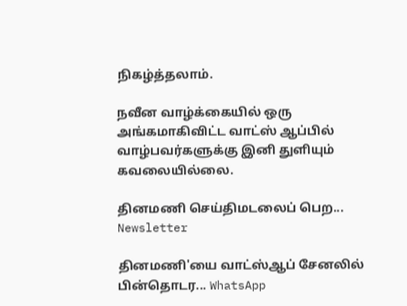நிகழ்த்தலாம்.

நவீன வாழ்க்கையில் ஒரு அங்கமாகிவிட்ட வாட்ஸ் ஆப்பில் வாழ்பவர்களுக்கு இனி துளியும் கவலையில்லை.

தினமணி செய்திமடலைப் பெற... Newsletter

தினமணி'யை வாட்ஸ்ஆப் சேனலில் பின்தொடர... WhatsApp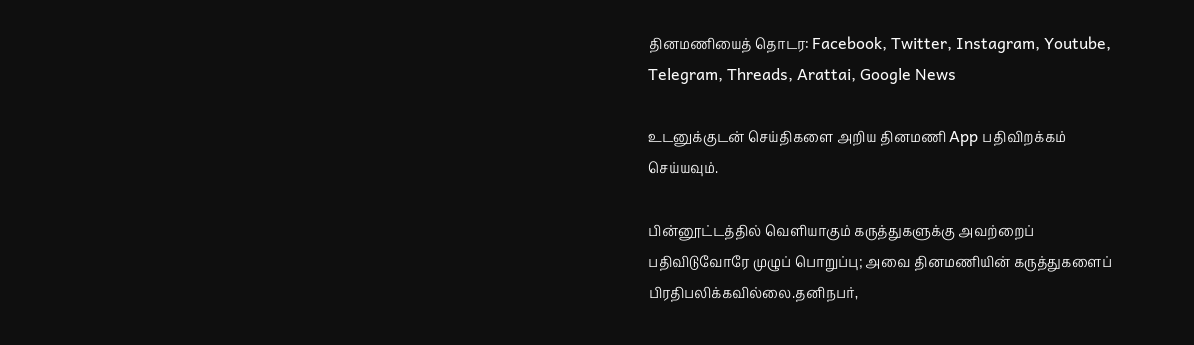தினமணியைத் தொடர: Facebook, Twitter, Instagram, Youtube, Telegram, Threads, Arattai, Google News

உடனுக்குடன் செய்திகளை அறிய தினமணி App பதிவிறக்கம் செய்யவும்.

பின்னூட்டத்தில் வெளியாகும் கருத்துகளுக்கு அவற்றைப் பதிவிடுவோரே முழுப் பொறுப்பு; அவை தினமணியின் கருத்துகளைப் பிரதிபலிக்கவில்லை.தனிநபர்,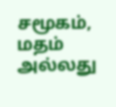சமூகம், மதம் அல்லது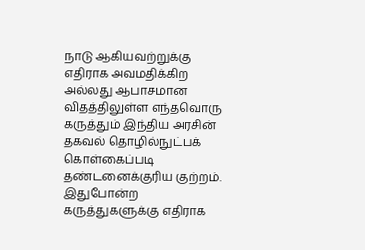நாடு ஆகியவற்றுக்கு எதிராக அவமதிக்கிற அல்லது ஆபாசமான விதத்திலுள்ள எந்தவொரு கருத்தும் இந்திய அரசின் தகவல் தொழில்நுட்பக் கொள்கைப்படி தண்டனைக்குரிய குற்றம். இதுபோன்ற கருத்துகளுக்கு எதிராக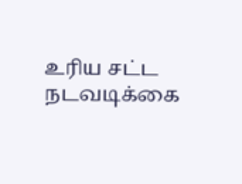உரிய சட்ட நடவடிக்கை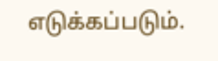எடுக்கப்படும்.